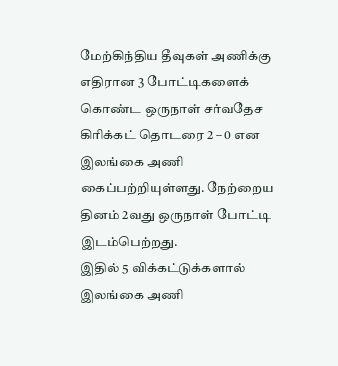மேற்கிந்திய தீவுகள் அணிக்கு எதிரான 3 போட்டிகளைக் கொண்ட ஒருநாள் சர்வதேச கிரிக்கட் தொடரை 2 – 0 என இலங்கை அணி கைப்பற்றியுள்ளது. நேற்றைய தினம் 2வது ஒருநாள் போட்டி இடம்பெற்றது.
இதில் 5 விக்கட்டுக்களால் இலங்கை அணி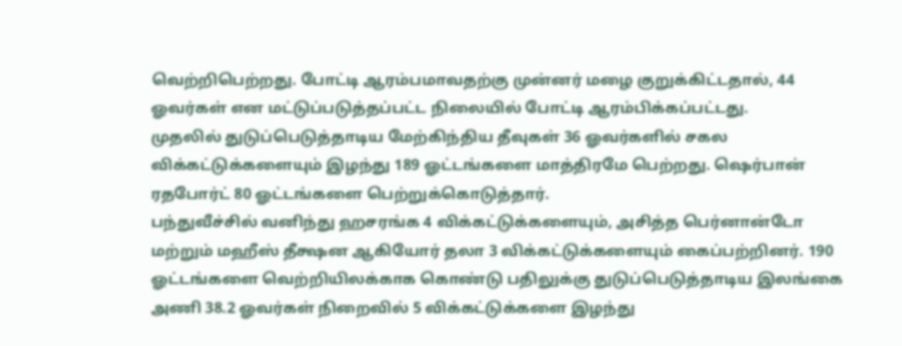வெற்றிபெற்றது. போட்டி ஆரம்பமாவதற்கு முன்னர் மழை குறுக்கிட்டதால், 44 ஓவர்கள் என மட்டுப்படுத்தப்பட்ட நிலையில் போட்டி ஆரம்பிக்கப்பட்டது.
முதலில் துடுப்பெடுத்தாடிய மேற்கிந்திய தீவுகள் 36 ஓவர்களில் சகல விக்கட்டுக்களையும் இழந்து 189 ஓட்டங்களை மாத்திரமே பெற்றது. ஷெர்பான் ரதபோர்ட் 80 ஓட்டங்களை பெற்றுக்கொடுத்தார்.
பந்துவீச்சில் வனிந்து ஹசரங்க 4 விக்கட்டுக்களையும், அசித்த பெர்னான்டோ மற்றும் மஹீஸ் தீக்ஷன ஆகியோர் தலா 3 விக்கட்டுக்களையும் கைப்பற்றினர். 190 ஓட்டங்களை வெற்றியிலக்காக கொண்டு பதிலுக்கு துடுப்பெடுத்தாடிய இலங்கை அணி 38.2 ஓவர்கள் நிறைவில் 5 விக்கட்டுக்களை இழந்து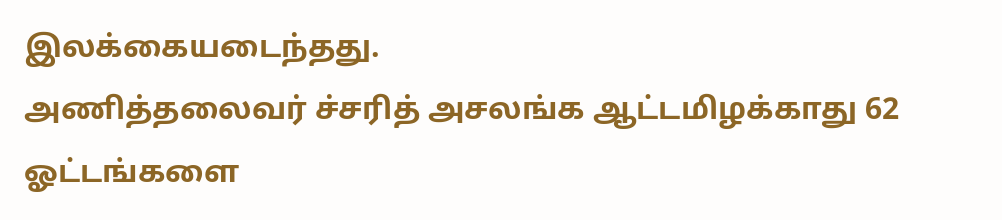இலக்கையடைந்தது.
அணித்தலைவர் ச்சரித் அசலங்க ஆட்டமிழக்காது 62 ஓட்டங்களை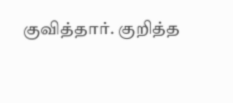குவித்தார். குறித்த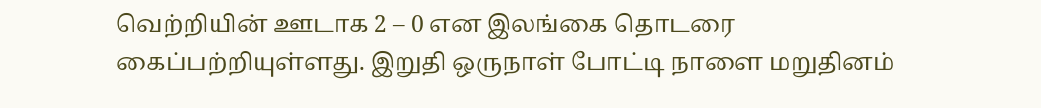வெற்றியின் ஊடாக 2 – 0 என இலங்கை தொடரை கைப்பற்றியுள்ளது. இறுதி ஒருநாள் போட்டி நாளை மறுதினம்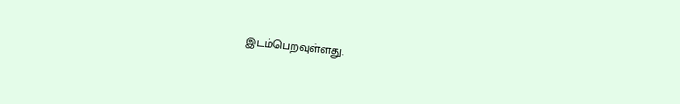இடம்பெறவுள்ளது.